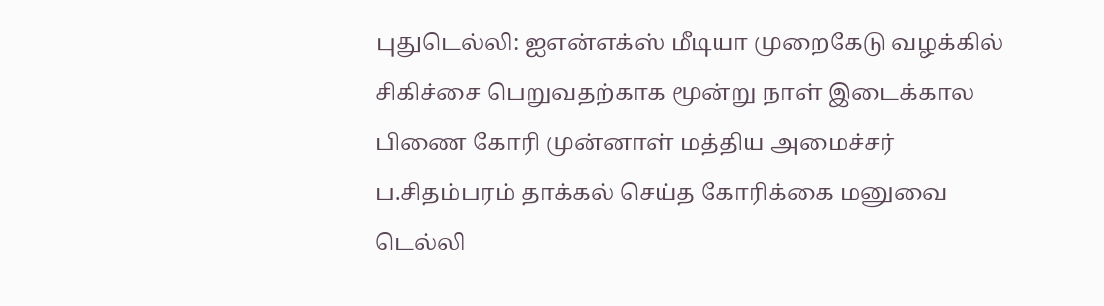புதுடெல்லி: ஐஎன்எக்ஸ் மீடியா முறைகேடு வழக்கில் சிகிச்சை பெறுவதற்காக மூன்று நாள் இடைக்கால பிணை கோரி முன்னாள் மத்திய அமைச்சர் ப.சிதம்பரம் தாக்கல் செய்த கோரிக்கை மனுவை டெல்லி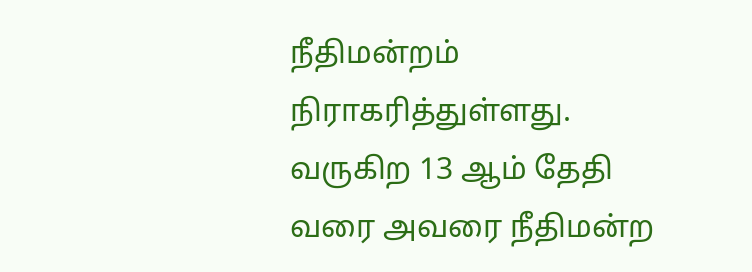நீதிமன்றம் நிராகரித்துள்ளது. வருகிற 13 ஆம் தேதி வரை அவரை நீதிமன்ற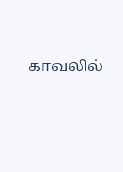காவலில்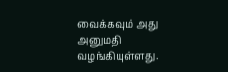வைக்கவும் அது அனுமதி வழங்கியுள்ளது.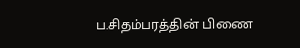ப.சிதம்பரத்தின் பிணை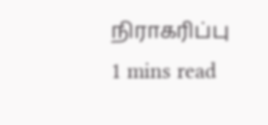நிராகரிப்பு
1 mins read